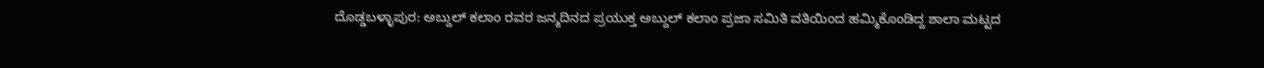ದೊಡ್ಡಬಳ್ಳಾಪುರ: ಅಬ್ದುಲ್ ಕಲಾಂ ರವರ ಜನ್ಮದಿನದ ಪ್ರಯುಕ್ತ ಅಬ್ದುಲ್ ಕಲಾಂ ಪ್ರಜಾ ಸಮಿತಿ ವತಿಯಿಂದ ಹಮ್ಮಿಕೊಂಡಿದ್ದ ಶಾಲಾ ಮಟ್ಟದ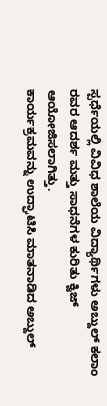ಸ್ಪರ್ಧೆಯಲ್ಲಿ ವಿವಿಧ ಶಾಲೆಯ ವಿದ್ಯಾರ್ಥಿಗಳು ಅಬ್ದುಲ್ ಕಲಾಂ ರವರ ಆದರ್ಶ ಮತ್ತು ಸಾಧನೆಗಳ ಕುರಿತು ಕ್ವಿಜ್ ಆಯೋಜಿಸಲಾಗಿತ್ತು.
ಕಾರ್ಯಕ್ರಮವನ್ನು ಉದ್ಘಾಟಿಸಿ ಮಾತನಾಡಿದ ಅಬ್ದುಲ್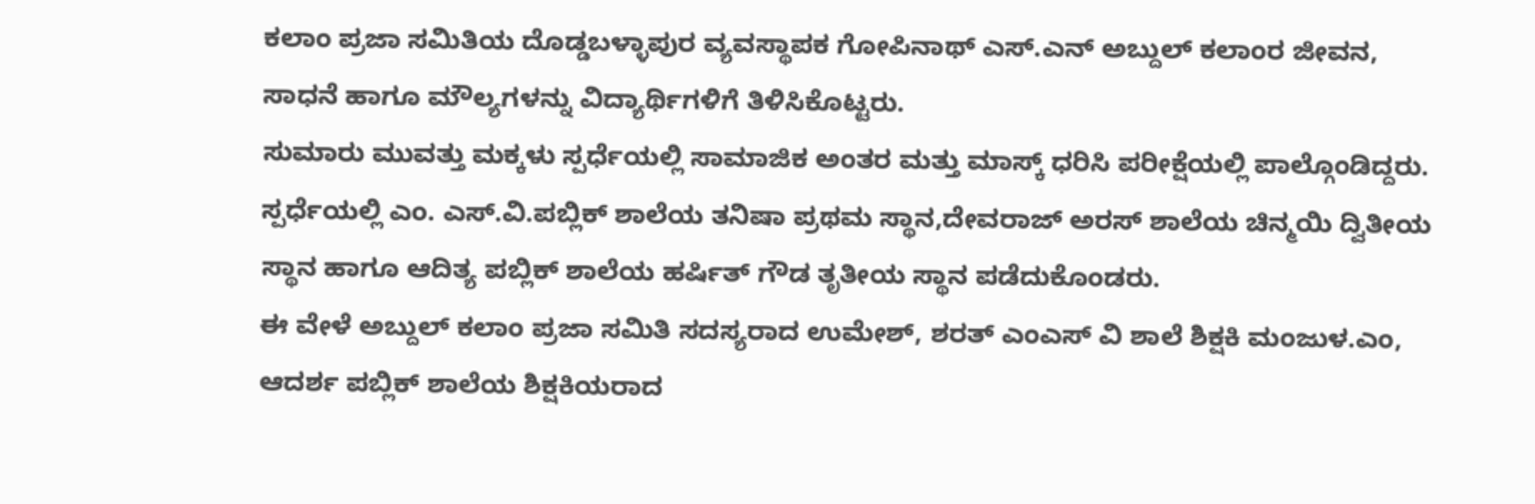ಕಲಾಂ ಪ್ರಜಾ ಸಮಿತಿಯ ದೊಡ್ಡಬಳ್ಳಾಪುರ ವ್ಯವಸ್ಥಾಪಕ ಗೋಪಿನಾಥ್ ಎಸ್.ಎನ್ ಅಬ್ದುಲ್ ಕಲಾಂರ ಜೀವನ, ಸಾಧನೆ ಹಾಗೂ ಮೌಲ್ಯಗಳನ್ನು ವಿದ್ಯಾರ್ಥಿಗಳಿಗೆ ತಿಳಿಸಿಕೊಟ್ಟರು.
ಸುಮಾರು ಮುವತ್ತು ಮಕ್ಕಳು ಸ್ಪರ್ಧೆಯಲ್ಲಿ ಸಾಮಾಜಿಕ ಅಂತರ ಮತ್ತು ಮಾಸ್ಕ್ ಧರಿಸಿ ಪರೀಕ್ಷೆಯಲ್ಲಿ ಪಾಲ್ಗೊಂಡಿದ್ದರು.
ಸ್ಪರ್ಧೆಯಲ್ಲಿ ಎಂ. ಎಸ್.ವಿ.ಪಬ್ಲಿಕ್ ಶಾಲೆಯ ತನಿಷಾ ಪ್ರಥಮ ಸ್ಥಾನ,ದೇವರಾಜ್ ಅರಸ್ ಶಾಲೆಯ ಚಿನ್ಮಯಿ ದ್ವಿತೀಯ ಸ್ಥಾನ ಹಾಗೂ ಆದಿತ್ಯ ಪಬ್ಲಿಕ್ ಶಾಲೆಯ ಹರ್ಷಿತ್ ಗೌಡ ತೃತೀಯ ಸ್ಥಾನ ಪಡೆದುಕೊಂಡರು.
ಈ ವೇಳೆ ಅಬ್ದುಲ್ ಕಲಾಂ ಪ್ರಜಾ ಸಮಿತಿ ಸದಸ್ಯರಾದ ಉಮೇಶ್, ಶರತ್ ಎಂಎಸ್ ವಿ ಶಾಲೆ ಶಿಕ್ಷಕಿ ಮಂಜುಳ.ಎಂ, ಆದರ್ಶ ಪಬ್ಲಿಕ್ ಶಾಲೆಯ ಶಿಕ್ಷಕಿಯರಾದ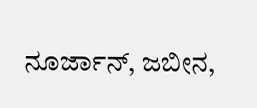ನೂರ್ಜಾನ್, ಜಬೀನ,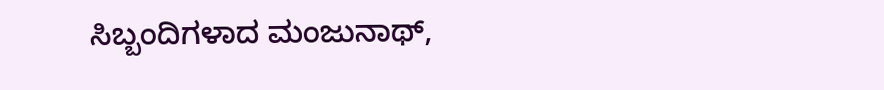ಸಿಬ್ಬಂದಿಗಳಾದ ಮಂಜುನಾಥ್,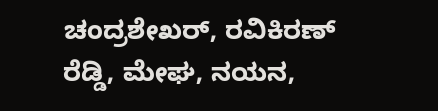ಚಂದ್ರಶೇಖರ್, ರವಿಕಿರಣ್ ರೆಡ್ಡಿ, ಮೇಘ, ನಯನ,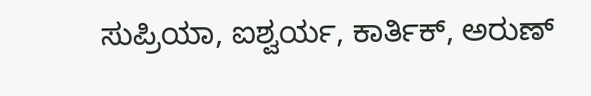ಸುಪ್ರಿಯಾ, ಐಶ್ವರ್ಯ, ಕಾರ್ತಿಕ್, ಅರುಣ್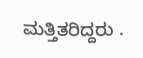ಮತ್ತಿತರಿದ್ದರು .